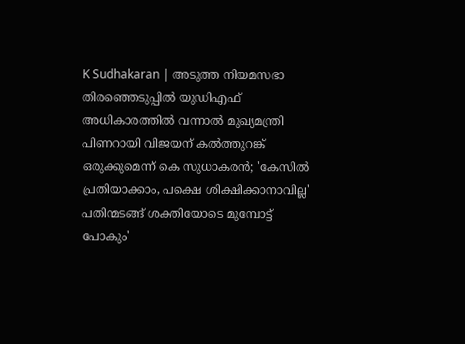K Sudhakaran | അടുത്ത നിയമസഭാ തിരഞ്ഞെടുപ്പില്‍ യുഡിഎഫ് അധികാരത്തിൽ വന്നാല്‍ മുഖ്യമന്ത്രി പിണറായി വിജയന് കല്‍ത്തുറങ്ക് ഒരുക്കുമെന്ന് കെ സുധാകരൻ; 'കേസില്‍ പ്രതിയാക്കാം, പക്ഷെ ശിക്ഷിക്കാനാവില്ല' പതിന്മടങ്ങ് ശക്തിയോടെ മുമ്പോട്ട് പോകും'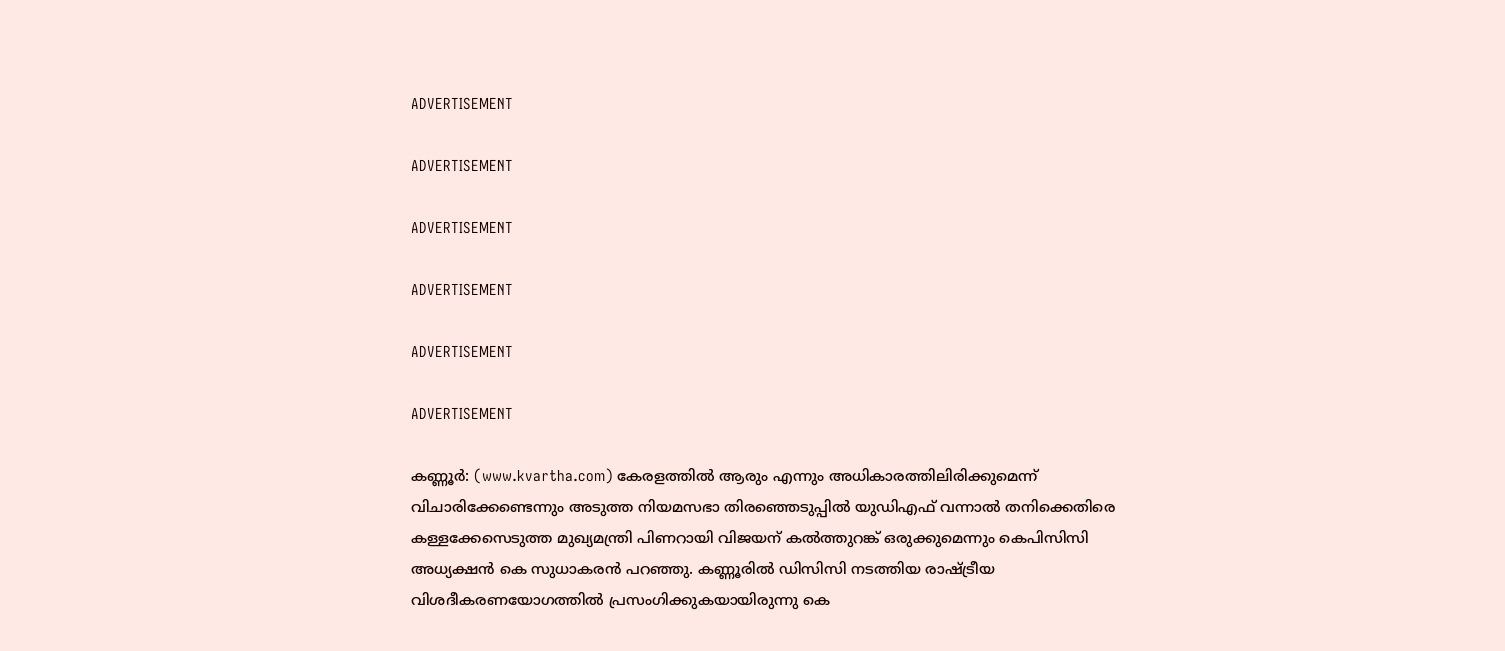ADVERTISEMENT

ADVERTISEMENT

ADVERTISEMENT

ADVERTISEMENT

ADVERTISEMENT

ADVERTISEMENT

കണ്ണൂര്‍: (www.kvartha.com) കേരളത്തില്‍ ആരും എന്നും അധികാരത്തിലിരിക്കുമെന്ന് വിചാരിക്കേണ്ടെന്നും അടുത്ത നിയമസഭാ തിരഞ്ഞെടുപ്പില്‍ യുഡിഎഫ് വന്നാല്‍ തനിക്കെതിരെ കള്ളക്കേസെടുത്ത മുഖ്യമന്ത്രി പിണറായി വിജയന് കല്‍ത്തുറങ്ക് ഒരുക്കുമെന്നും കെപിസിസി അധ്യക്ഷന്‍ കെ സുധാകരന്‍ പറഞ്ഞു. കണ്ണൂരില്‍ ഡിസിസി നടത്തിയ രാഷ്ട്രീയ വിശദീകരണയോഗത്തില്‍ പ്രസംഗിക്കുകയായിരുന്നു കെ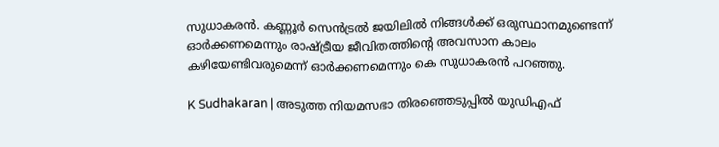സുധാകരന്‍. കണ്ണൂര്‍ സെന്‍ട്രല്‍ ജയിലില്‍ നിങ്ങള്‍ക്ക് ഒരുസ്ഥാനമുണ്ടെന്ന് ഓര്‍ക്കണമെന്നും രാഷ്ട്രീയ ജീവിതത്തിന്റെ അവസാന കാലം കഴിയേണ്ടിവരുമെന്ന് ഓര്‍ക്കണമെന്നും കെ സുധാകരന്‍ പറഞ്ഞു.

K Sudhakaran | അടുത്ത നിയമസഭാ തിരഞ്ഞെടുപ്പില്‍ യുഡിഎഫ്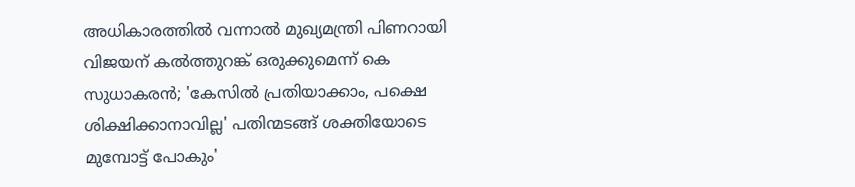അധികാരത്തിൽ വന്നാല്‍ മുഖ്യമന്ത്രി പിണറായി വിജയന് കല്‍ത്തുറങ്ക് ഒരുക്കുമെന്ന് കെ സുധാകരൻ; 'കേസില്‍ പ്രതിയാക്കാം, പക്ഷെ ശിക്ഷിക്കാനാവില്ല' പതിന്മടങ്ങ് ശക്തിയോടെ മുമ്പോട്ട് പോകും'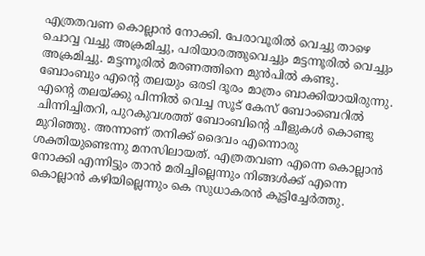എത്രതവണ കൊല്ലാന്‍ നോക്കി. പേരാവൂരില്‍ വെച്ചു താഴെ ചൊവ്വ വച്ചു അക്രമിച്ചു, പരിയാരത്തുവെച്ചും മട്ടന്നൂരില്‍ വെച്ചും അക്രമിച്ചു. മട്ടന്നൂരില്‍ മരണത്തിനെ മുന്‍പില്‍ കണ്ടു. ബോംബും എന്റെ തലയും ഒരടി ദൂരം മാത്രം ബാക്കിയായിരുന്നു. എന്റെ തലയ്ക്കു പിന്നില്‍ വെച്ച സൂട് കേസ് ബോംബെറില്‍ ചിന്നിച്ചിതറി, പുറകുവശത്ത് ബോംബിന്റെ ചീളുകള്‍ കൊണ്ടു മുറിഞ്ഞു. അന്നാണ് തനിക്ക് ദൈവം എന്നൊരു ശക്തിയുണ്ടെന്നു മനസിലായത്. എത്രതവണ എന്നെ കൊല്ലാന്‍ നോക്കി എന്നിട്ടും താന്‍ മരിച്ചില്ലെന്നും നിങ്ങള്‍ക്ക് എന്നെ കൊല്ലാന്‍ കഴിയില്ലെന്നും കെ സുധാകരന്‍ കൂട്ടിച്ചേർത്തു.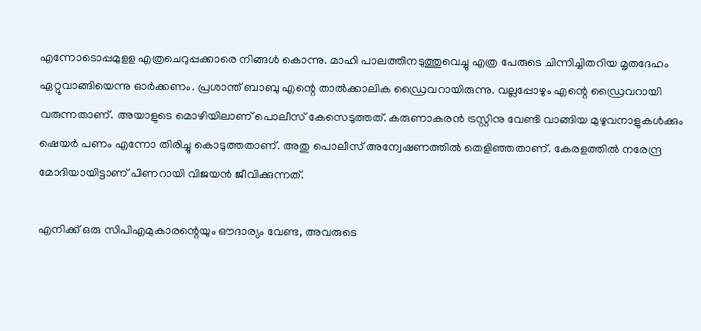എന്നോടൊപ്പമുളള എത്രചെറുപ്പക്കാരെ നിങ്ങള്‍ കൊന്നു. മാഹി പാലത്തിനടുത്തുവെച്ചു എത്ര പേരുടെ ചിന്നിച്ചിതറിയ മൃതദേഹം ഏറ്റുവാങ്ങിയെന്നു ഓര്‍ക്കണം. പ്രശാന്ത് ബാബു എന്റെ താല്‍ക്കാലിക ഡ്രൈവറായിരുന്നു. വല്ലപ്പോഴും എന്റെ ഡ്രൈവറായി വരുന്നതാണ്. അയാളുടെ മൊഴിയിലാണ് പൊലീസ് കേസെടുത്തത്. കരുണാകരന്‍ ട്രസ്റ്റിനു വേണ്ടി വാങ്ങിയ മുഴുവനാളുകള്‍ക്കും ഷെയര്‍ പണം എന്നോ തിരിച്ചു കൊടുത്തതാണ്. അതു പൊലീസ് അന്വേഷണത്തില്‍ തെളിഞ്ഞതാണ്. കേരളത്തില്‍ നരേന്ദ്ര മോദിയായിട്ടാണ് പിണറായി വിജയന്‍ ജീവിക്കുന്നത്.

എനിക്ക് ഒരു സിപിഎമുകാരന്റെയും ഔദാര്യം വേണ്ട, അവരുടെ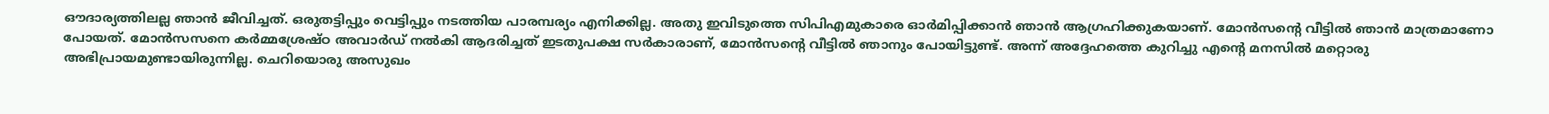ഔദാര്യത്തിലല്ല ഞാന്‍ ജീവിച്ചത്. ഒരുതട്ടിപ്പും വെട്ടിപ്പും നടത്തിയ പാരമ്പര്യം എനിക്കില്ല. അതു ഇവിടുത്തെ സിപിഎമുകാരെ ഓര്‍മിപ്പിക്കാന്‍ ഞാന്‍ ആഗ്രഹിക്കുകയാണ്. മോന്‍സന്റെ വീട്ടില്‍ ഞാന്‍ മാത്രമാണോ പോയത്. മോന്‍സസനെ കര്‍മ്മശ്രേഷ്ഠ അവാര്‍ഡ് നല്‍കി ആദരിച്ചത് ഇടതുപക്ഷ സര്‍കാരാണ്, മോന്‍സന്റെ വീട്ടില്‍ ഞാനും പോയിട്ടുണ്ട്. അന്ന് അദ്ദേഹത്തെ കുറിച്ചു എന്റെ മനസില്‍ മറ്റൊരു അഭിപ്രായമുണ്ടായിരുന്നില്ല. ചെറിയൊരു അസുഖം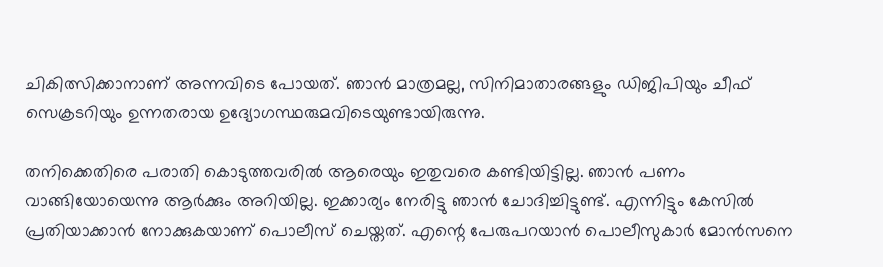ചികിത്സിക്കാനാണ് അന്നവിടെ പോയത്. ഞാന്‍ മാത്രമല്ല, സിനിമാതാരങ്ങളും ഡിജിപിയും ചീഫ് സെക്രടറിയും ഉന്നതരായ ഉദ്യോഗസ്ഥരുമവിടെയുണ്ടായിരുന്നു.

തനിക്കെതിരെ പരാതി കൊടുത്തവരില്‍ ആരെയും ഇതുവരെ കണ്ടിയിട്ടില്ല. ഞാന്‍ പണം വാങ്ങിയോയെന്നു ആര്‍ക്കും അറിയില്ല. ഇക്കാര്യം നേരിട്ടു ഞാന്‍ ചോദിച്ചിട്ടുണ്ട്. എന്നിട്ടും കേസില്‍ പ്രതിയാക്കാന്‍ നോക്കുകയാണ് പൊലീസ് ചെയ്തത്. എന്റെ പേരുപറയാന്‍ പൊലീസുകാര്‍ മോന്‍സനെ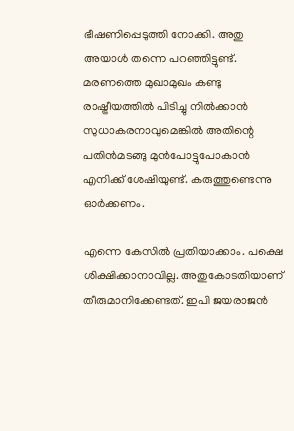ഭീഷണിപ്പെടുത്തി നോക്കി. അതു അയാള്‍ തന്നെ പറഞ്ഞിട്ടുണ്ട്. മരണത്തെ മുഖാമുഖം കണ്ടു രാഷ്ട്രീയത്തില്‍ പിടിച്ചു നില്‍ക്കാന്‍ സുധാകരനാവുമെങ്കില്‍ അതിന്റെ പതിന്‍മടങ്ങു മുന്‍പോട്ടുപോകാന്‍ എനിക്ക് ശേഷിയുണ്ട്. കരുത്തുണ്ടെന്നു ഓര്‍ക്കണം.

എന്നെ കേസില്‍ പ്രതിയാക്കാം. പക്ഷെ ശിക്ഷിക്കാനാവില്ല. അതുകോടതിയാണ് തീരുമാനിക്കേണ്ടത്. ഇപി ജയരാജന്‍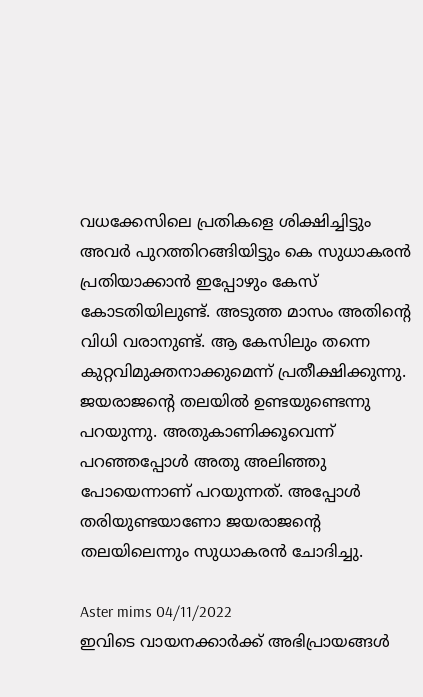വധക്കേസിലെ പ്രതികളെ ശിക്ഷിച്ചിട്ടും അവര്‍ പുറത്തിറങ്ങിയിട്ടും കെ സുധാകരന്‍ പ്രതിയാക്കാന്‍ ഇപ്പോഴും കേസ് കോടതിയിലുണ്ട്. അടുത്ത മാസം അതിന്റെ വിധി വരാനുണ്ട്. ആ കേസിലും തന്നെ കുറ്റവിമുക്തനാക്കുമെന്ന് പ്രതീക്ഷിക്കുന്നു. ജയരാജന്റെ തലയില്‍ ഉണ്ടയുണ്ടെന്നു പറയുന്നു. അതുകാണിക്കൂവെന്ന് പറഞ്ഞപ്പോള്‍ അതു അലിഞ്ഞു പോയെന്നാണ് പറയുന്നത്. അപ്പോള്‍ തരിയുണ്ടയാണോ ജയരാജന്റെ തലയിലെന്നും സുധാകരന്‍ ചോദിച്ചു.

Aster mims 04/11/2022
ഇവിടെ വായനക്കാർക്ക് അഭിപ്രായങ്ങൾ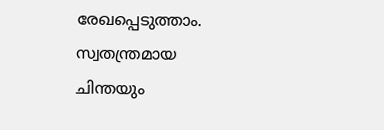രേഖപ്പെടുത്താം. സ്വതന്ത്രമായ ചിന്തയും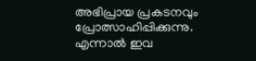അഭിപ്രായ പ്രകടനവും പ്രോത്സാഹിപ്പിക്കുന്നു. എന്നാൽ ഇവ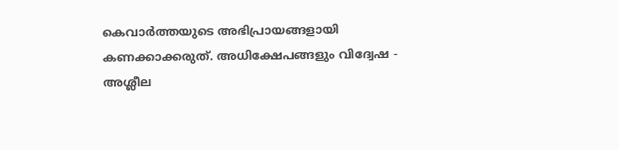കെവാർത്തയുടെ അഭിപ്രായങ്ങളായി കണക്കാക്കരുത്. അധിക്ഷേപങ്ങളും വിദ്വേഷ - അശ്ലീല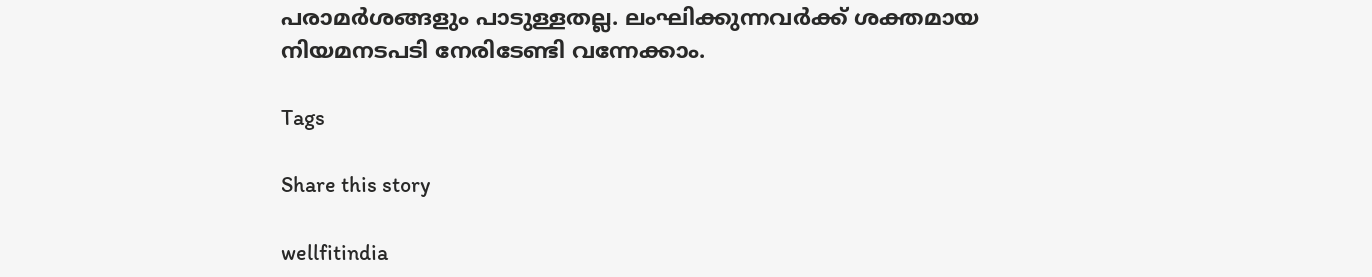പരാമർശങ്ങളും പാടുള്ളതല്ല. ലംഘിക്കുന്നവർക്ക് ശക്തമായ നിയമനടപടി നേരിടേണ്ടി വന്നേക്കാം.

Tags

Share this story

wellfitindia